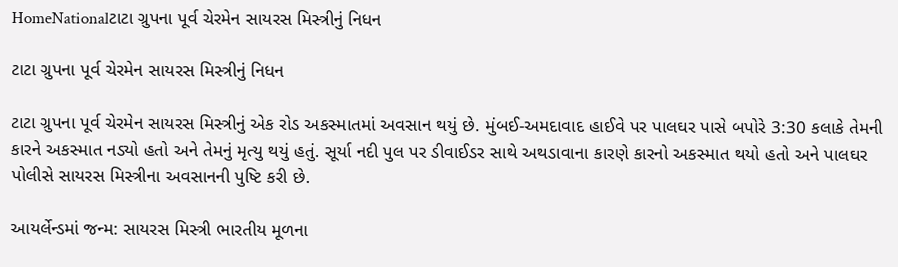HomeNationalટાટા ગ્રુપના પૂર્વ ચેરમેન સાયરસ મિસ્ત્રીનું નિધન

ટાટા ગ્રુપના પૂર્વ ચેરમેન સાયરસ મિસ્ત્રીનું નિધન

ટાટા ગ્રુપના પૂર્વ ચેરમેન સાયરસ મિસ્ત્રીનું એક રોડ અકસ્માતમાં અવસાન થયું છે. મુંબઈ-અમદાવાદ હાઈવે પર પાલઘર પાસે બપોરે 3:30 કલાકે તેમની કારને અકસ્માત નડ્યો હતો અને તેમનું મૃત્યુ થયું હતું. સૂર્યા નદી પુલ પર ડીવાઈડર સાથે અથડાવાના કારણે કારનો અકસ્માત થયો હતો અને પાલઘર પોલીસે સાયરસ મિસ્ત્રીના અવસાનની પુષ્ટિ કરી છે.

આયર્લેન્ડમાં જન્મ: સાયરસ મિસ્ત્રી ભારતીય મૂળના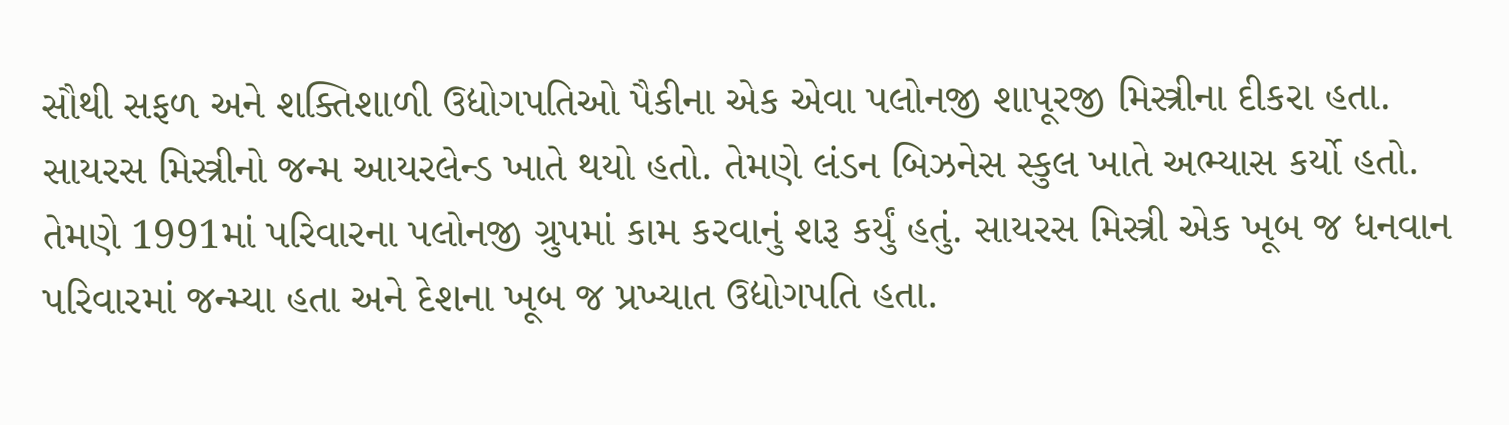સૌથી સફળ અને શક્તિશાળી ઉદ્યોગપતિઓ પૈકીના એક એવા પલોનજી શાપૂરજી મિસ્ત્રીના દીકરા હતા. સાયરસ મિસ્ત્રીનો જન્મ આયરલેન્ડ ખાતે થયો હતો. તેમણે લંડન બિઝનેસ સ્કુલ ખાતે અભ્યાસ કર્યો હતો. તેમણે 1991માં પરિવારના પલોનજી ગ્રુપમાં કામ કરવાનું શરૂ કર્યું હતું. સાયરસ મિસ્ત્રી એક ખૂબ જ ધનવાન પરિવારમાં જન્મ્યા હતા અને દેશના ખૂબ જ પ્રખ્યાત ઉદ્યોગપતિ હતા.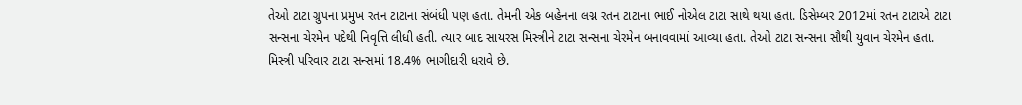તેઓ ટાટા ગ્રુપના પ્રમુખ રતન ટાટાના સંબંધી પણ હતા. તેમની એક બહેનના લગ્ન રતન ટાટાના ભાઈ નોએલ ટાટા સાથે થયા હતા. ડિસેમ્બર 2012માં રતન ટાટાએ ટાટા સન્સના ચેરમેન પદેથી નિવૃત્તિ લીધી હતી. ત્યાર બાદ સાયરસ મિસ્ત્રીને ટાટા સન્સના ચેરમેન બનાવવામાં આવ્યા હતા. તેઓ ટાટા સન્સના સૌથી યુવાન ચેરમેન હતા. મિસ્ત્રી પરિવાર ટાટા સન્સમાં 18.4% ભાગીદારી ધરાવે છે.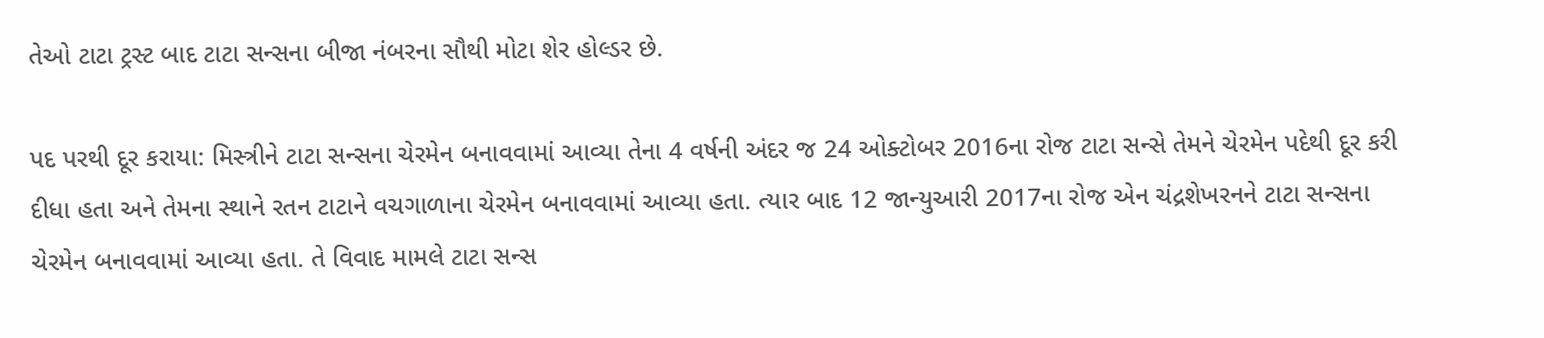તેઓ ટાટા ટ્રસ્ટ બાદ ટાટા સન્સના બીજા નંબરના સૌથી મોટા શેર હોલ્ડર છે.

પદ પરથી દૂર કરાયા: મિસ્ત્રીને ટાટા સન્સના ચેરમેન બનાવવામાં આવ્યા તેના 4 વર્ષની અંદર જ 24 ઓક્ટોબર 2016ના રોજ ટાટા સન્સે તેમને ચેરમેન પદેથી દૂર કરી દીધા હતા અને તેમના સ્થાને રતન ટાટાને વચગાળાના ચેરમેન બનાવવામાં આવ્યા હતા. ત્યાર બાદ 12 જાન્યુઆરી 2017ના રોજ એન ચંદ્રશેખરનને ટાટા સન્સના ચેરમેન બનાવવામાં આવ્યા હતા. તે વિવાદ મામલે ટાટા સન્સ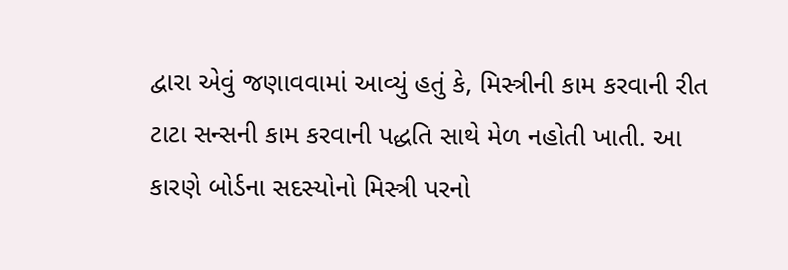દ્વારા એવું જણાવવામાં આવ્યું હતું કે, મિસ્ત્રીની કામ કરવાની રીત ટાટા સન્સની કામ કરવાની પદ્ધતિ સાથે મેળ નહોતી ખાતી. આ કારણે બોર્ડના સદસ્યોનો મિસ્ત્રી પરનો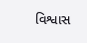વિશ્વાસ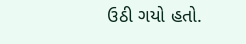ઉઠી ગયો હતો.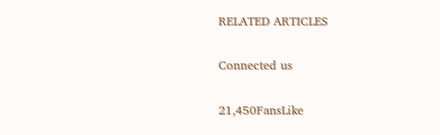RELATED ARTICLES

Connected us

21,450FansLike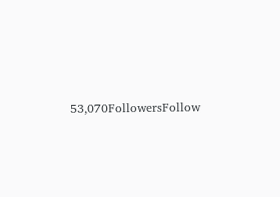53,070FollowersFollow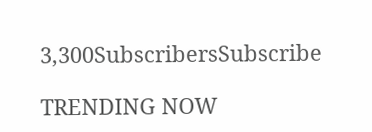3,300SubscribersSubscribe

TRENDING NOW